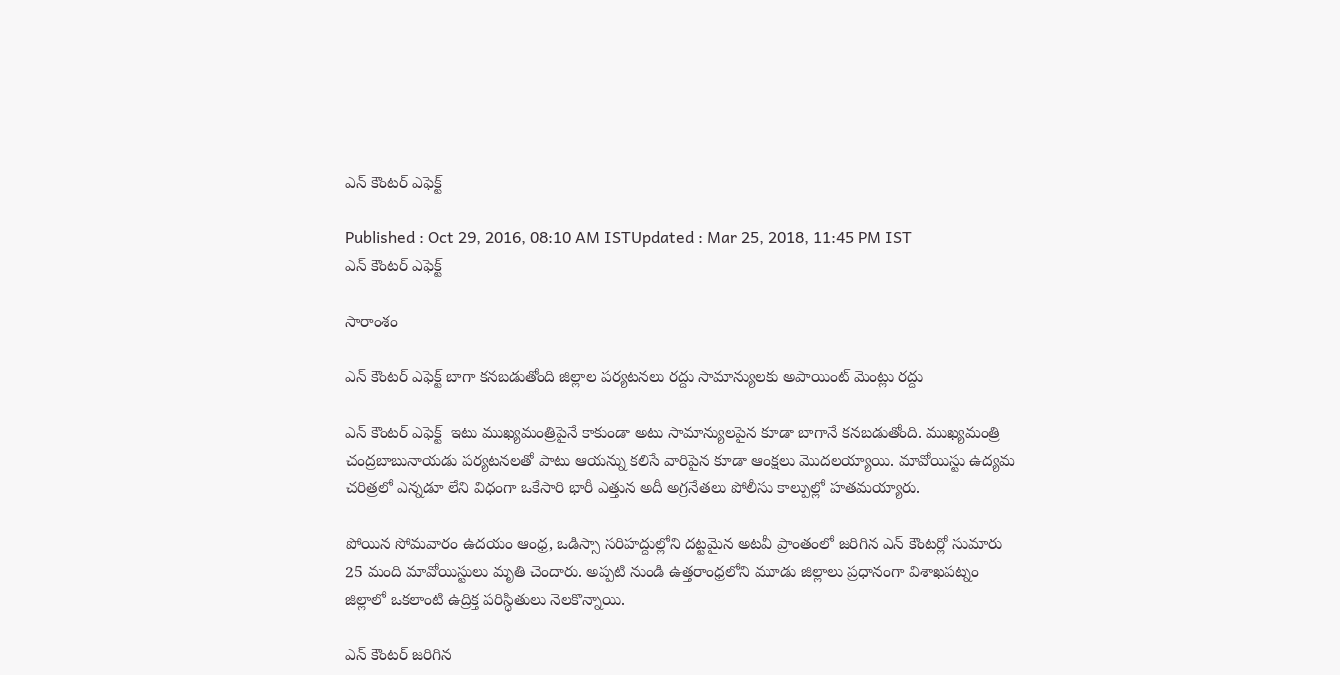ఎన్ కౌంటర్ ఎఫెక్ట్

Published : Oct 29, 2016, 08:10 AM ISTUpdated : Mar 25, 2018, 11:45 PM IST
ఎన్ కౌంటర్ ఎఫెక్ట్

సారాంశం

ఎన్ కౌంటర్ ఎఫెక్ట్ బాగా కనబడుతోంది జిల్లాల పర్యటనలు రద్దు సామాన్యులకు అపాయింట్ మెంట్లు రద్దు

ఎన్ కౌంటర్ ఎఫెక్ట్  ఇటు ముఖ్యమంత్రిపైనే కాకుండా అటు సామాన్యులపైన కూడా బాగానే కనబడుతోంది. ముఖ్యమంత్రి చంద్రబాబునాయడు పర్యటనలతో పాటు ఆయన్ను కలిసే వారిపైన కూడా ఆంక్షలు మొదలయ్యాయి. మావోయిస్టు ఉద్యమ చరిత్రలో ఎన్నడూ లేని విధంగా ఒకేసారి భారీ ఎత్తున అదీ అగ్రనేతలు పోలీసు కాల్పుల్లో హతమయ్యారు.

పోయిన సోమవారం ఉదయం ఆంధ్ర, ఒడిస్సా సరిహద్దుల్లోని దట్టమైన అటవీ ప్రాంతంలో జరిగిన ఎన్ కౌంటర్లో సుమారు 25 మంది మావోయిస్టులు మృతి చెందారు. అప్పటి నుండి ఉత్తరాంధ్రలోని మూడు జిల్లాలు ప్రధానంగా విశాఖపట్నం జిల్లాలో ఒకలాంటి ఉద్రిక్త పరిస్ధితులు నెలకొన్నాయి.

ఎన్ కౌంటర్ జరిగిన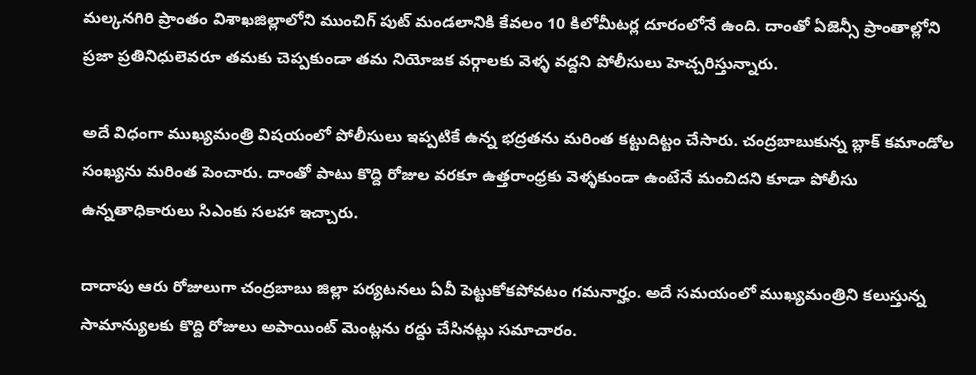మల్కనగిరి ప్రాంతం విశాఖజిల్లాలోని ముంచిగ్ పుట్ మండలానికి కేవలం 10 కిలోమీటర్ల దూరంలోనే ఉంది. దాంతో ఏజెన్సీ ప్రాంతాల్లోని ప్రజా ప్రతినిధులెవరూ తమకు చెప్పకుండా తమ నియోజక వర్గాలకు వెళ్ళ వద్దని పోలీసులు హెచ్చరిస్తున్నారు.

అదే విధంగా ముఖ్యమంత్రి విషయంలో పోలీసులు ఇప్పటికే ఉన్న భద్రతను మరింత కట్టుదిట్టం చేసారు. చంద్రబాబుకున్న బ్లాక్ కమాండోల సంఖ్యను మరింత పెంచారు. దాంతో పాటు కొద్ది రోజుల వరకూ ఉత్తరాంధ్రకు వెళ్ళకుండా ఉంటేనే మంచిదని కూడా పోలీసు ఉన్నతాధికారులు సిఎంకు సలహా ఇచ్చారు.

దాదాపు ఆరు రోజులుగా చంద్రబాబు జిల్లా పర్యటనలు ఏవీ పెట్టుకోకపోవటం గమనార్హం. అదే సమయంలో ముఖ్యమంత్రిని కలుస్తున్న సామాన్యులకు కొద్ది రోజులు అపాయింట్ మెంట్లను రద్దు చేసినట్లు సమాచారం.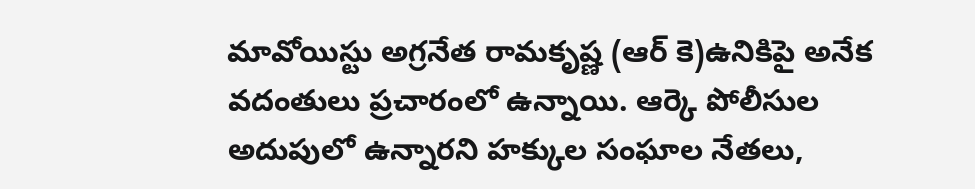మావోయిస్టు అగ్రనేత రామకృష్ణ (ఆర్ కె)ఉనికిపై అనేక వదంతులు ప్రచారంలో ఉన్నాయి. ఆర్కె పోలీసుల అదుపులో ఉన్నారని హక్కుల సంఘాల నేతలు,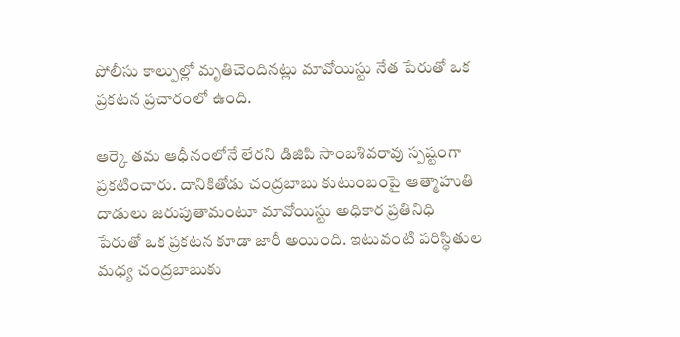పోలీసు కాల్పుల్లో మృతిచెందినట్లు మావోయిస్టు నేత పేరుతో ఒక ప్రకటన ప్రచారంలో ఉంది.

ఆర్కె తమ ఆధీనంలోనే లేరని డిజిపి సాంబశివరావు స్పష్టంగా ప్రకటించారు. దానికితోడు చంద్రబాబు కుటుంబంపై ఆత్మాహుతి దాడులు జరుపుతామంటూ మావోయిస్టు అధికార ప్రతినిధి పేరుతో ఒక ప్రకటన కూడా జారీ అయింది. ఇటువంటి పరిస్ధితుల మధ్య చంద్రబాబుకు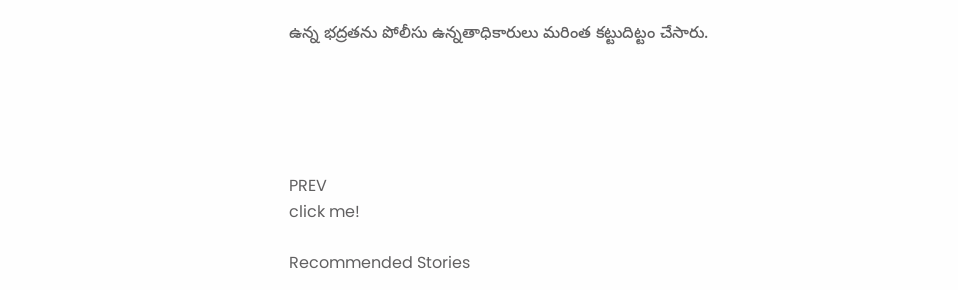ఉన్న భద్రతను పోలీసు ఉన్నతాధికారులు మరింత కట్టుదిట్టం చేసారు.





PREV
click me!

Recommended Stories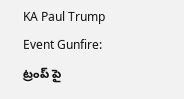KA Paul Trump Event Gunfire: ట్రంప్ పై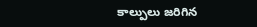కాల్పులు జరిగిన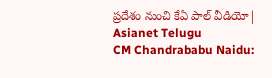ప్రదేశం నుంచి కేఏ పాల్ వీడియో| Asianet Telugu
CM Chandrababu Naidu: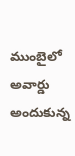ముంబైలో అవార్డు అందుకున్న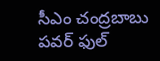సీఎం చంద్రబాబు పవర్ ఫుల్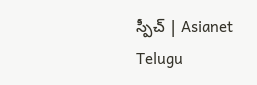స్పీచ్ | Asianet Telugu